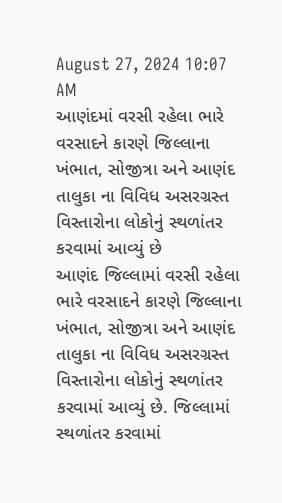August 27, 2024 10:07 AM
આણંદમાં વરસી રહેલા ભારે વરસાદને કારણે જિલ્લાના ખંભાત, સોજીત્રા અને આણંદ તાલુકા ના વિવિધ અસરગ્રસ્ત વિસ્તારોના લોકોનું સ્થળાંતર કરવામાં આવ્યું છે
આણંદ જિલ્લામાં વરસી રહેલા ભારે વરસાદને કારણે જિલ્લાના ખંભાત, સોજીત્રા અને આણંદ તાલુકા ના વિવિધ અસરગ્રસ્ત વિસ્તારોના લોકોનું સ્થળાંતર કરવામાં આવ્યું છે. જિલ્લામાં સ્થળાંતર કરવામાં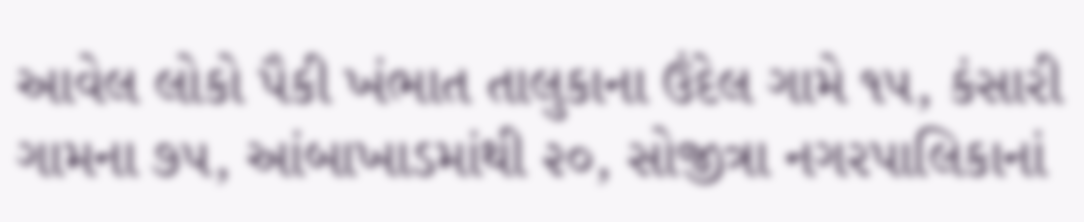આવેલ લોકો પૈકી ખંભાત તાલુકાના ઉંદેલ ગામે ૧૫, કંસારી ગામના ૭૫, આંબાખાડમાંથી ૨૦, સોજીત્રા નગરપાલિકાનાં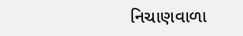નિચાણવાળા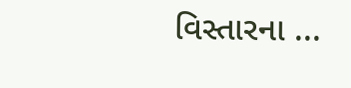વિસ્તારના ...